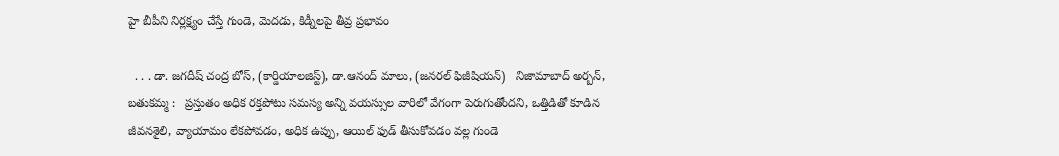హై బీపీని నిర్లక్ష్యం చేస్తే గుండె, మెదడు, కిడ్నీలపై తీవ్ర ప్రభావం

  . . . డా. జగదీష్ చంద్ర బోస్, (కార్డియాలజిస్ట్), డా.ఆనంద్ మాలు, (జనరల్ ఫిజీషియన్)   నిజామాబాద్ అర్బన్, బతుకమ్మ :   ప్రస్తుతం అధిక రక్తపోటు సమస్య అన్ని వయస్సుల వారిలో వేగంగా పెరుగుతోందని, ఒత్తిడితో కూడిన జీవనశైలి, వ్యాయామం లేకపోవడం, అధిక ఉప్పు, ఆయిల్ ఫుడ్ తీసుకోవడం వల్ల గుండె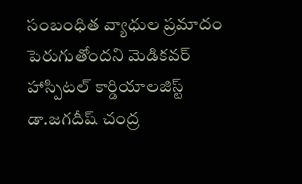సంబంధిత వ్యాధుల ప్రమాదం పెరుగుతోందని మెడికవర్ హాస్పిటల్ కార్డియాలజిస్ట్ డా.జగదీష్ చంద్ర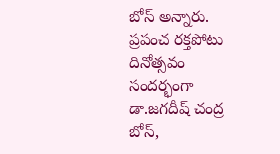బోస్ అన్నారు. ప్రపంచ రక్తపోటు దినోత్సవం సందర్భంగా డా.జగదీష్ చంద్ర బోస్,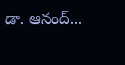డా. ఆనంద్...